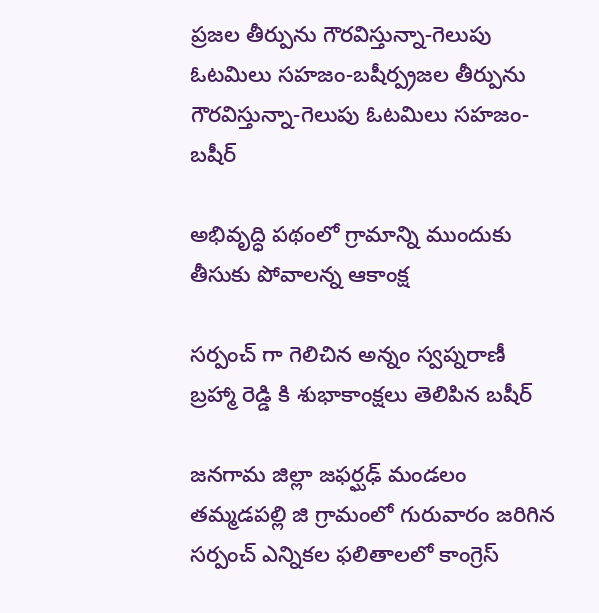ప్రజల తీర్పును గౌరవిస్తున్నా-గెలుపు ఓటమిలు సహజం-బషీర్ప్రజల తీర్పును గౌరవిస్తున్నా-గెలుపు ఓటమిలు సహజం-బషీర్

అభివృద్ధి పథంలో గ్రామాన్ని ముందుకు తీసుకు పోవాలన్న ఆకాంక్ష

సర్పంచ్ గా గెలిచిన అన్నం స్వప్నరాణీ బ్రహ్మా రెడ్డి కి శుభాకాంక్షలు తెలిపిన బషీర్

జనగామ జిల్లా జఫర్ఘఢ్ మండలం తమ్మడపల్లి జి గ్రామంలో గురువారం జరిగిన సర్పంచ్ ఎన్నికల ఫలితాలలో కాంగ్రెస్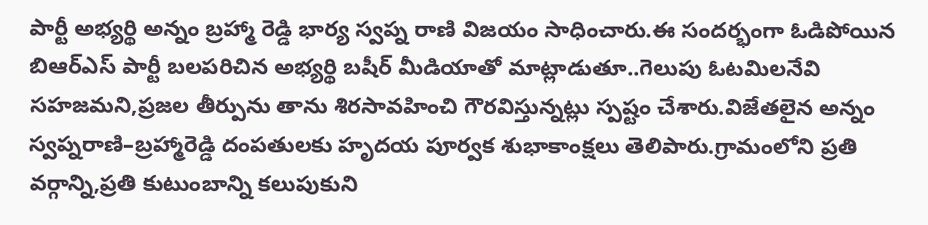పార్టీ అభ్యర్థి అన్నం బ్రహ్మా రెడ్డి భార్య స్వప్న రాణి విజయం సాధించారు.ఈ సందర్భంగా ఓడిపోయిన బిఆర్ఎస్ పార్టీ బలపరిచిన అభ్యర్థి బషీర్ మీడియాతో మాట్లాడుతూ..గెలుపు ఓటమిలనేవి సహజమని,ప్రజల తీర్పును తాను శిరసావహించి గౌరవిస్తున్నట్లు స్పష్టం చేశారు.విజేతలైన అన్నం స్వప్నరాణి–బ్రహ్మారెడ్డి దంపతులకు హృదయ పూర్వక శుభాకాంక్షలు తెలిపారు.గ్రామంలోని ప్రతి వర్గాన్ని,ప్రతి కుటుంబాన్ని కలుపుకుని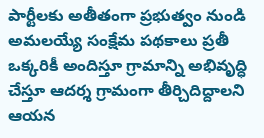పార్టీలకు అతీతంగా ప్రభుత్వం నుండి అమలయ్యే సంక్షేమ పథకాలు ప్రతీ ఒక్కరికీ అందిస్తూ గ్రామాన్ని అభివృద్ధి చేస్తూ ఆదర్శ గ్రామంగా తీర్చిదిద్దాలని ఆయన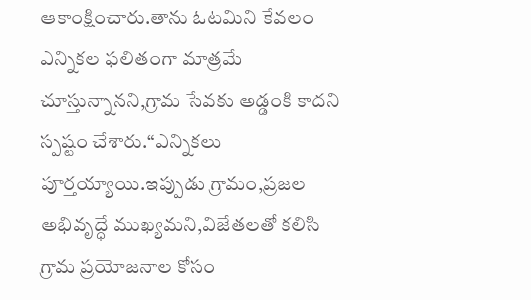ఆకాంక్షించారు.తాను ఓటమిని కేవలం ఎన్నికల ఫలితంగా మాత్రమే చూస్తున్నానని,గ్రామ సేవకు అడ్డంకి కాదని స్పష్టం చేశారు.“ఎన్నికలు పూర్తయ్యాయి.ఇప్పుడు గ్రామం,ప్రజల అభివృద్ధే ముఖ్యమని,విజేతలతో కలిసి గ్రామ ప్రయోజనాల కోసం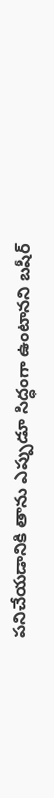పనిచేయడానికి తాను ఎప్పుడూ సిద్ధంగా ఉంటానని బషీర్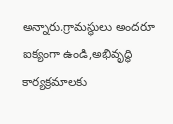అన్నారు.గ్రామస్థులు అందరూ ఐక్యంగా ఉండి,అభివృద్ధి కార్యక్రమాలకు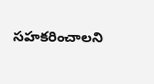సహకరించాలని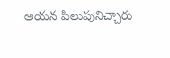ఆయన పిలుపునిచ్చారు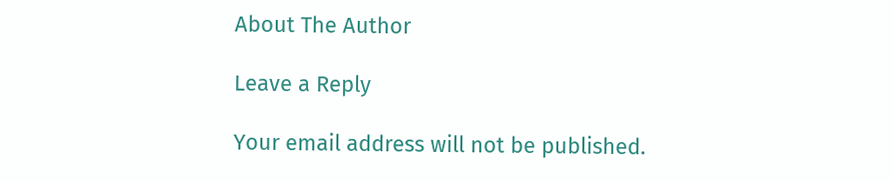About The Author

Leave a Reply

Your email address will not be published.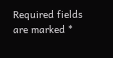Required fields are marked *